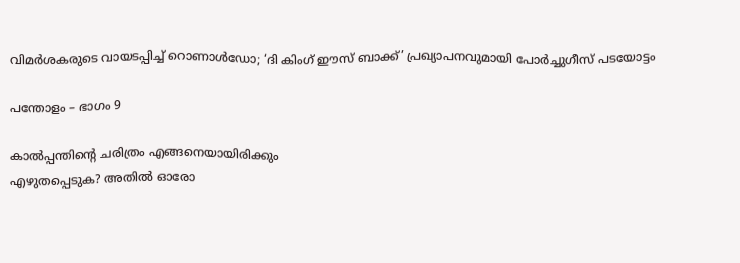വിമർശകരുടെ വായടപ്പിച്ച് റൊണാൾഡോ; ‘ദി കിംഗ് ഈസ് ബാക്ക്’ പ്രഖ്യാപനവുമായി പോർച്ചുഗീസ് പടയോട്ടം

പന്തോളം – ഭാഗം 9

കാൽപ്പന്തിന്റെ ചരിത്രം എങ്ങനെയായിരിക്കും
എഴുതപ്പെടുക? അതിൽ ഓരോ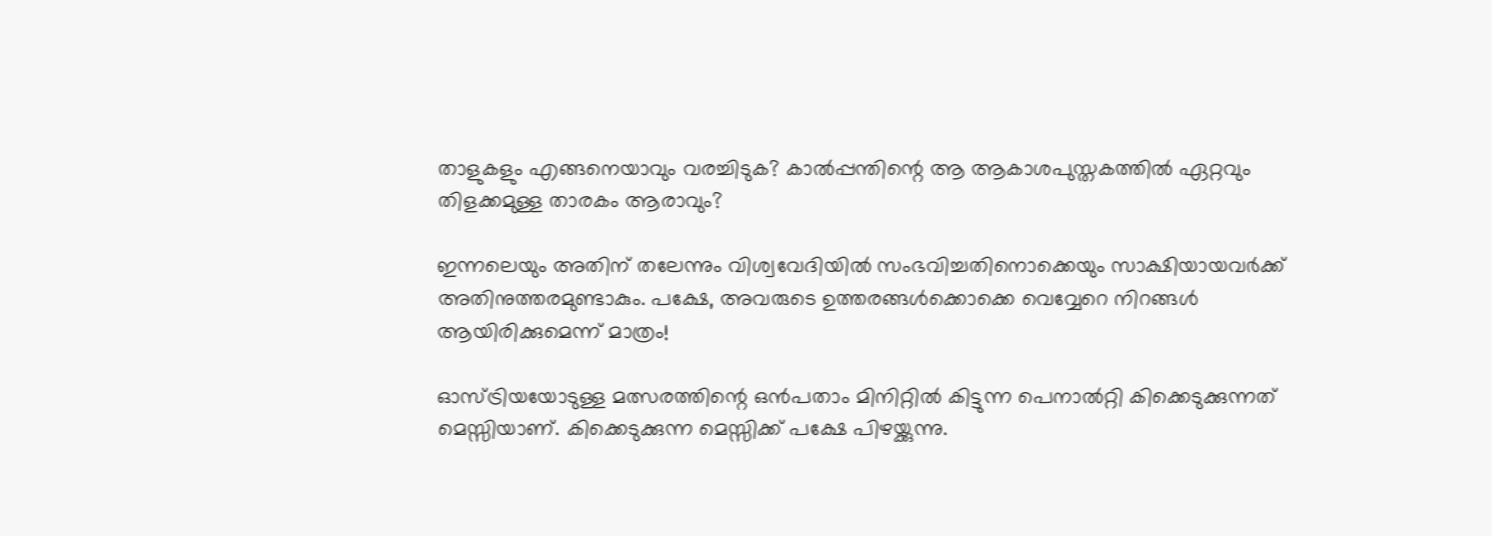താളുകളും എങ്ങനെയാവും വരച്ചിടുക? കാൽപ്പന്തിന്റെ ആ ആകാശപുസ്തകത്തിൽ ഏറ്റവും തിളക്കമുള്ള താരകം ആരാവും?

ഇന്നലെയും അതിന് തലേന്നും വിശ്വവേദിയിൽ സംഭവിച്ചതിനൊക്കെയും സാക്ഷിയായവർക്ക് അതിനുത്തരമുണ്ടാകും. പക്ഷേ, അവരുടെ ഉത്തരങ്ങൾക്കൊക്കെ വെവ്വേറെ നിറങ്ങൾ ആയിരിക്കുമെന്ന് മാത്രം!

ഓസ്ട്രിയയോടുള്ള മത്സരത്തിന്റെ ഒൻപതാം മിനിറ്റിൽ കിട്ടുന്ന പെനാൽറ്റി കിക്കെടുക്കുന്നത് മെസ്സിയാണ്. കിക്കെടുക്കുന്ന മെസ്സിക്ക് പക്ഷേ പിഴയ്ക്കുന്നു.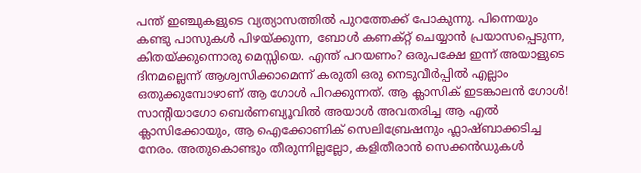പന്ത് ഇഞ്ചുകളുടെ വ്യത്യാസത്തിൽ പുറത്തേക്ക് പോകുന്നു. പിന്നെയും കണ്ടു പാസുകൾ പിഴയ്ക്കുന്ന, ബോൾ കണക്റ്റ് ചെയ്യാൻ പ്രയാസപ്പെടുന്ന, കിതയ്ക്കുന്നൊരു മെസ്സിയെ. എന്ത് പറയണം? ഒരുപക്ഷേ ഇന്ന് അയാളുടെ ദിനമല്ലെന്ന് ആശ്വസിക്കാമെന്ന് കരുതി ഒരു നെടുവീർപ്പിൽ എല്ലാം ഒതുക്കുമ്പോഴാണ് ആ ഗോൾ പിറക്കുന്നത്. ആ ക്ലാസിക് ഇടങ്കാലൻ ഗോൾ! സാന്റിയാഗോ ബെർണബ്യൂവിൽ അയാൾ അവതരിച്ച ആ എൽ ക്ലാസിക്കോയും, ആ ഐക്കോണിക് സെലിബ്രേഷനും ഫ്ലാഷ്ബാക്കടിച്ച നേരം. അതുകൊണ്ടും തീരുന്നില്ലല്ലോ, കളിതീരാൻ സെക്കൻഡുകൾ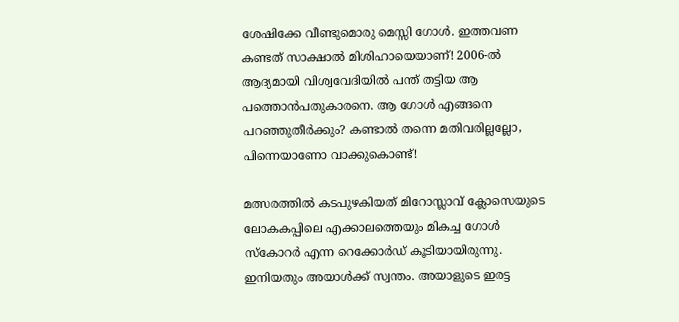ശേഷിക്കേ വീണ്ടുമൊരു മെസ്സി ഗോൾ. ഇത്തവണ കണ്ടത് സാക്ഷാൽ മിശിഹായെയാണ്! 2006-ൽ ആദ്യമായി വിശ്വവേദിയിൽ പന്ത് തട്ടിയ ആ പത്തൊൻപതുകാരനെ. ആ ഗോൾ എങ്ങനെ പറഞ്ഞുതീർക്കും? കണ്ടാൽ തന്നെ മതിവരില്ലല്ലോ, പിന്നെയാണോ വാക്കുകൊണ്ട്!

മത്സരത്തിൽ കടപുഴകിയത് മിറോസ്ലാവ് ക്ലോസെയുടെ ലോകകപ്പിലെ എക്കാലത്തെയും മികച്ച ഗോൾ സ്കോറർ എന്ന റെക്കോർഡ് കൂടിയായിരുന്നു. ഇനിയതും അയാൾക്ക് സ്വന്തം. അയാളുടെ ഇരട്ട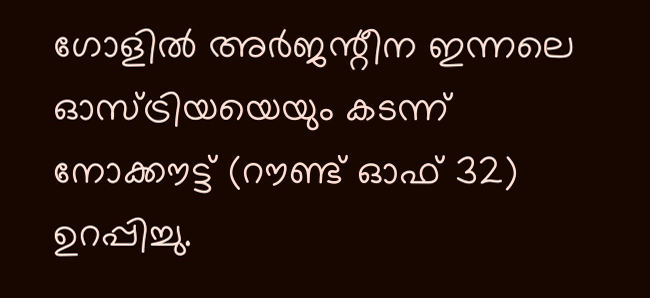ഗോളിൽ അർജന്റീന ഇന്നലെ ഓസ്ട്രിയയെയും കടന്ന് നോക്കൗട്ട് (റൗണ്ട് ഓഫ് 32) ഉറപ്പിച്ചു.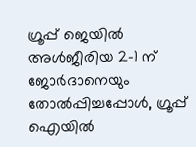ഗ്രൂപ്പ് ജെയിൽ അൾജീരിയ 2-1 ന് ജോർദാനെയും തോൽപ്പിച്ചപ്പോൾ, ഗ്രൂപ്പ് ഐയിൽ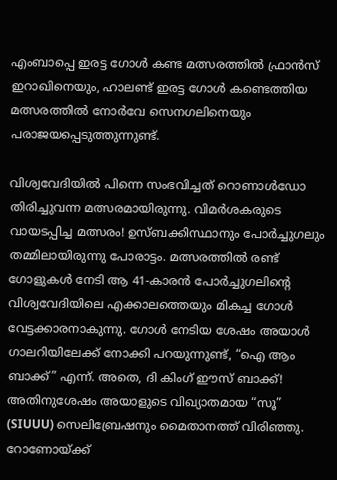എംബാപ്പെ ഇരട്ട ഗോൾ കണ്ട മത്സരത്തിൽ ഫ്രാൻസ് ഇറാഖിനെയും, ഹാലണ്ട് ഇരട്ട ഗോൾ കണ്ടെത്തിയ മത്സരത്തിൽ നോർവേ സെനഗലിനെയും പരാജയപ്പെടുത്തുന്നുണ്ട്.

വിശ്വവേദിയിൽ പിന്നെ സംഭവിച്ചത് റൊണാൾഡോ തിരിച്ചുവന്ന മത്സരമായിരുന്നു. വിമർശകരുടെ വായടപ്പിച്ച മത്സരം! ഉസ്ബക്കിസ്ഥാനും പോർച്ചുഗലും തമ്മിലായിരുന്നു പോരാട്ടം. മത്സരത്തിൽ രണ്ട് ഗോളുകൾ നേടി ആ 41-കാരൻ പോർച്ചുഗലിന്റെ വിശ്വവേദിയിലെ എക്കാലത്തെയും മികച്ച ഗോൾ വേട്ടക്കാരനാകുന്നു. ഗോൾ നേടിയ ശേഷം അയാൾ ഗാലറിയിലേക്ക് നോക്കി പറയുന്നുണ്ട്, “ഐ ആം ബാക്ക്” എന്ന്. അതെ, ദി കിംഗ് ഈസ് ബാക്ക്! അതിനുശേഷം അയാളുടെ വിഖ്യാതമായ “സൂ” (SIUUU) സെലിബ്രേഷനും മൈതാനത്ത് വിരിഞ്ഞു. റോണോയ്ക്ക്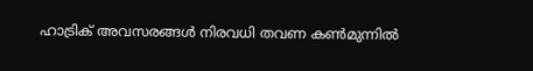ഹാട്രിക് അവസരങ്ങൾ നിരവധി തവണ കൺമുന്നിൽ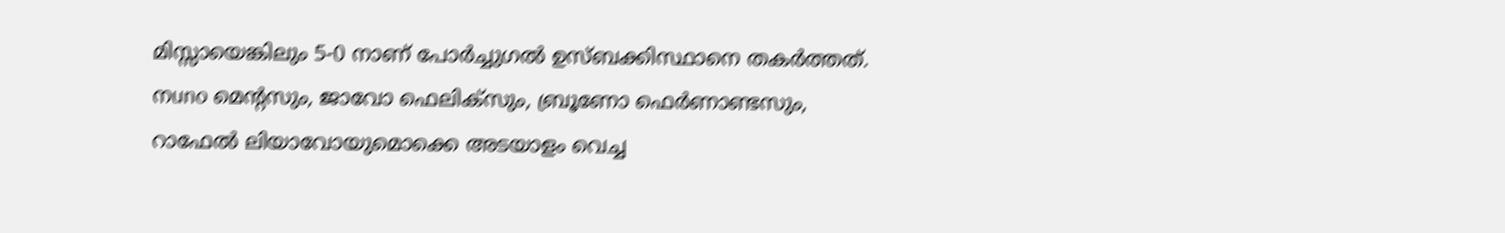മിസ്സായെങ്കിലും 5-0 നാണ് പോർച്ചുഗൽ ഉസ്ബക്കിസ്ഥാനെ തകർത്തത്. നuno മെന്റസും, ജാവോ ഫെലിക്സും, ബ്രൂണോ ഫെർണാണ്ടസും, റാഫേൽ ലിയാവോയുമൊക്കെ അടയാളം വെച്ച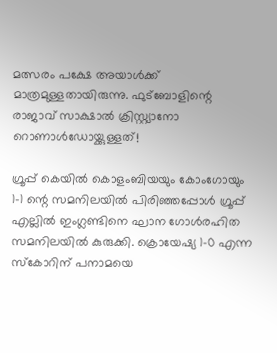മത്സരം പക്ഷേ അയാൾക്ക് മാത്രമുള്ളതായിരുന്നു. ഫുട്ബോളിന്റെ രാജാവ് സാക്ഷാൽ ക്രിസ്റ്റ്യാനോ റൊണാൾഡോയ്ക്കുള്ളത്!

ഗ്രൂപ്പ് കെയിൽ കൊളംബിയയും കോംഗോയും 1-1 ന്റെ സമനിലയിൽ പിരിഞ്ഞപ്പോൾ ഗ്രൂപ്പ് എല്ലിൽ ഇംഗ്ലണ്ടിനെ ഘാന ഗോൾരഹിത സമനിലയിൽ കുരുക്കി. ക്രൊയേഷ്യ 1-0 എന്ന സ്കോറിന് പനാമയെ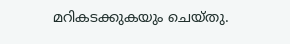മറികടക്കുകയും ചെയ്തു.